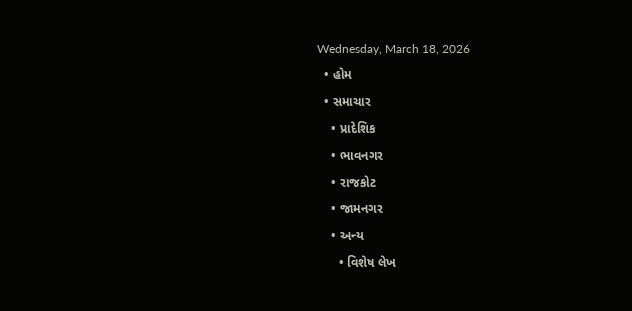Wednesday, March 18, 2026
  • હોમ
  • સમાચાર
    • પ્રાદેશિક
    • ભાવનગર
    • રાજકોટ
    • જામનગર
    • અન્ય
      • વિશેષ લેખ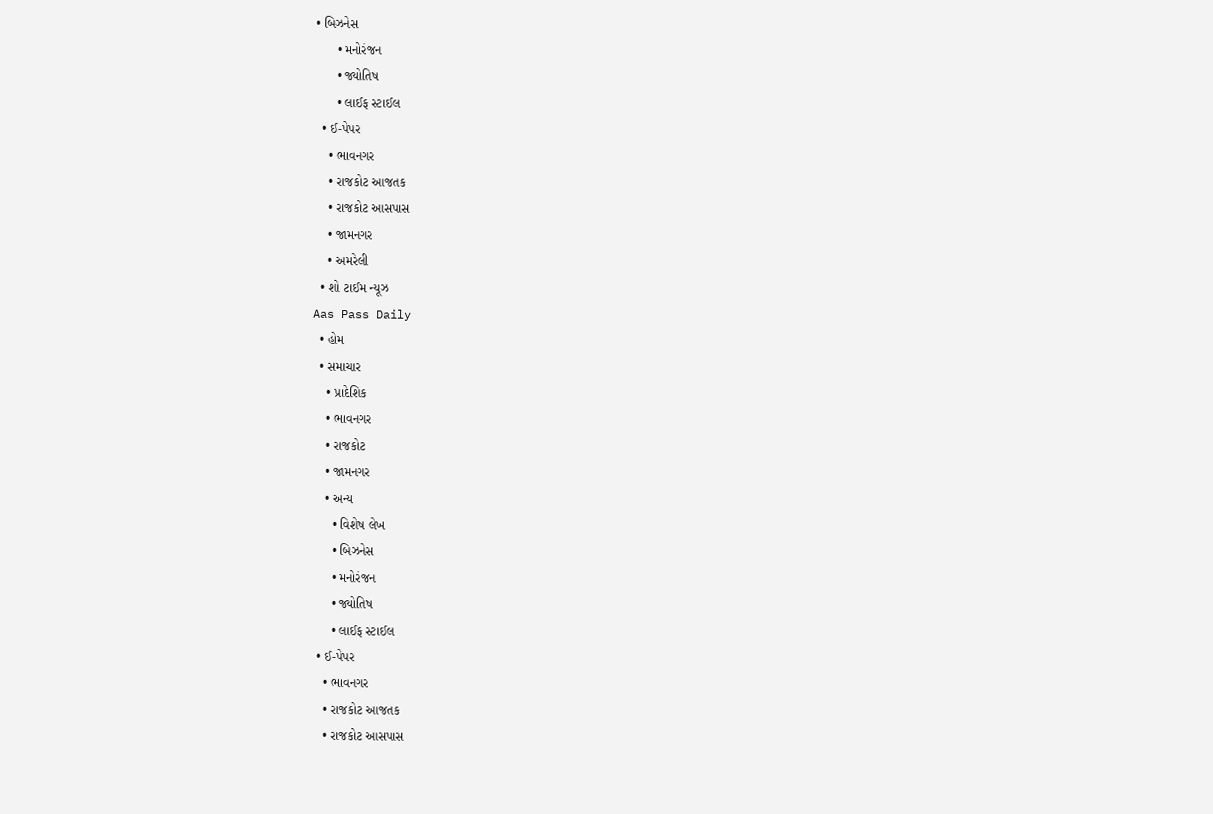• બિઝનેસ
      • મનોરંજન
      • જ્યોતિષ
      • લાઈફ સ્ટાઈલ
  • ઈ-પેપર
    • ભાવનગર
    • રાજકોટ આજતક
    • રાજકોટ આસપાસ
    • જામનગર
    • અમરેલી
  • શો ટાઈમ ન્યૂઝ
Aas Pass Daily
  • હોમ
  • સમાચાર
    • પ્રાદેશિક
    • ભાવનગર
    • રાજકોટ
    • જામનગર
    • અન્ય
      • વિશેષ લેખ
      • બિઝનેસ
      • મનોરંજન
      • જ્યોતિષ
      • લાઈફ સ્ટાઈલ
  • ઈ-પેપર
    • ભાવનગર
    • રાજકોટ આજતક
    • રાજકોટ આસપાસ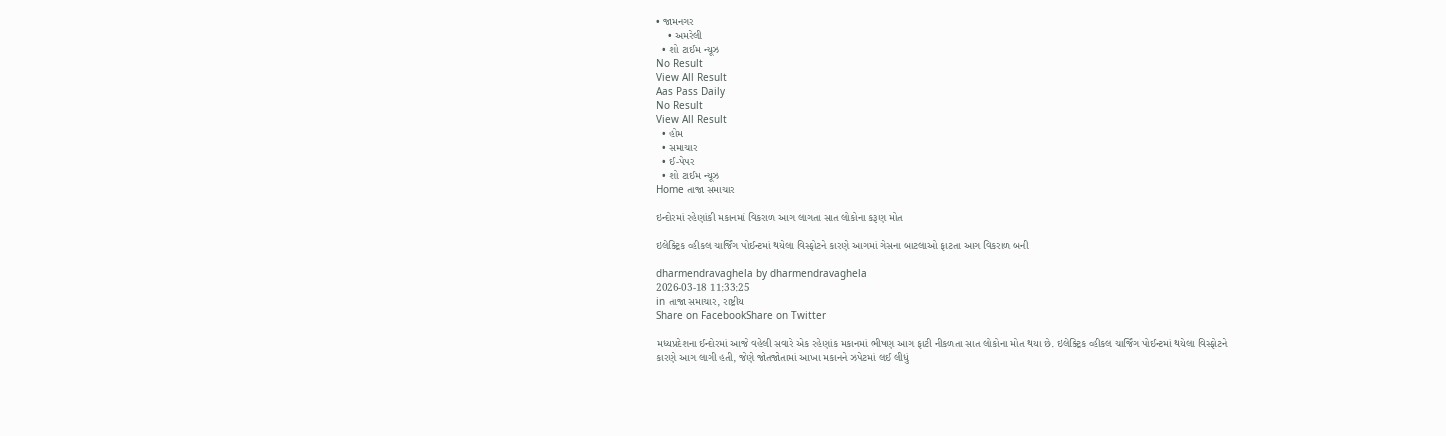• જામનગર
    • અમરેલી
  • શો ટાઈમ ન્યૂઝ
No Result
View All Result
Aas Pass Daily
No Result
View All Result
  • હોમ
  • સમાચાર
  • ઈ-પેપર
  • શો ટાઈમ ન્યૂઝ
Home તાજા સમાચાર

ઇન્દોરમાં રહેણાંકી મકાનમાં વિકરાળ આગ લાગતા સાત લોકોના કરૂણ મોત

ઇલેક્ટ્રિક વ્હીકલ ચાર્જિંગ પોઈન્ટમાં થયેલા વિસ્ફોટને કારણે આગમાં ગેસના બાટલાઓ ફાટતા આગ વિકરાળ બની

dharmendravaghela by dharmendravaghela
2026-03-18 11:33:25
in તાજા સમાચાર, રાષ્ટ્રીય
Share on FacebookShare on Twitter

મધ્યપ્રદેશના ઈન્દોરમાં આજે વહેલી સવારે એક રહેણાંક મકાનમાં ભીષણ આગ ફાટી નીકળતા સાત લોકોના મોત થયા છે. ઇલેક્ટ્રિક વ્હીકલ ચાર્જિંગ પોઈન્ટમાં થયેલા વિસ્ફોટને કારણે આગ લાગી હતી, જેણે જોતજોતામાં આખા મકાનને ઝપેટમાં લઈ લીધું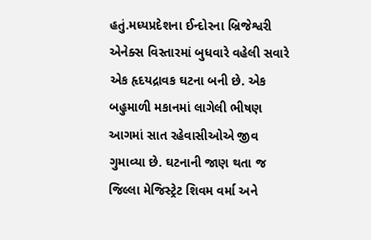હતું.મધ્યપ્રદેશના ઈન્દોરના બ્રિજેશ્વરી એનેક્સ વિસ્તારમાં બુધવારે વહેલી સવારે એક હૃદયદ્રાવક ઘટના બની છે. એક બહુમાળી મકાનમાં લાગેલી ભીષણ આગમાં સાત રહેવાસીઓએ જીવ ગુમાવ્યા છે. ઘટનાની જાણ થતા જ જિલ્લા મેજિસ્ટ્રેટ શિવમ વર્મા અને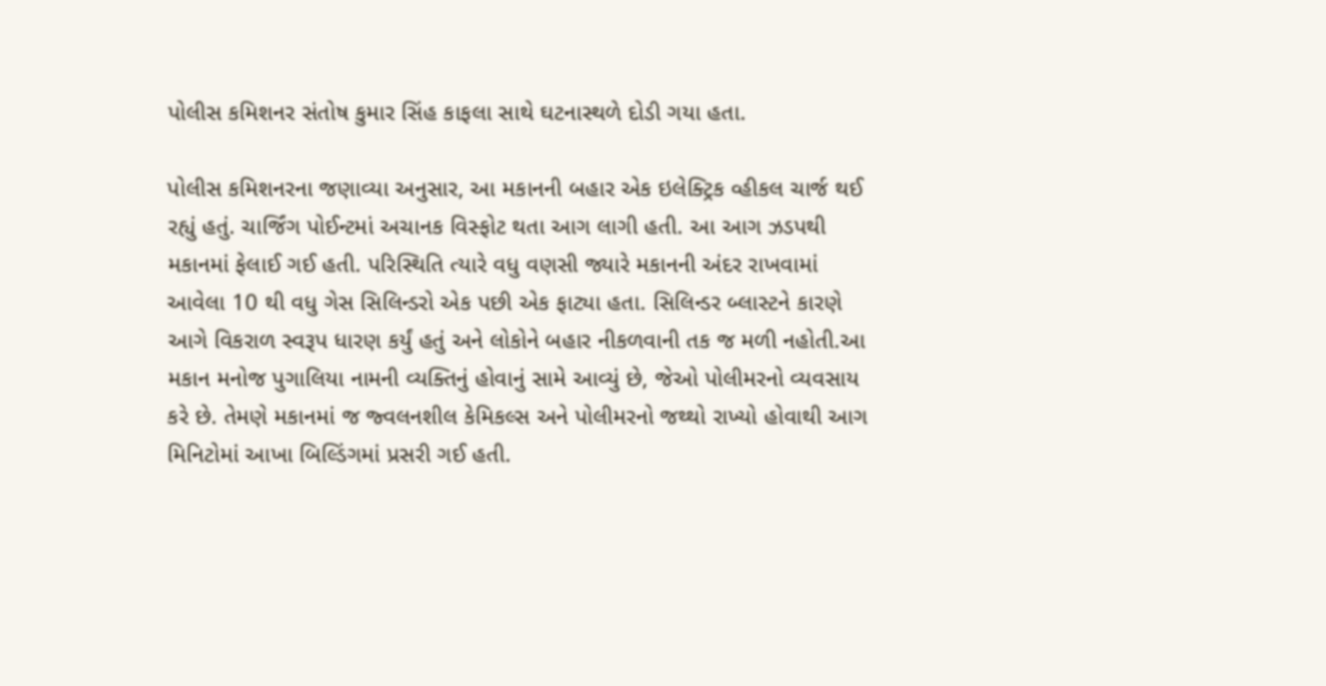પોલીસ કમિશનર સંતોષ કુમાર સિંહ કાફલા સાથે ઘટનાસ્થળે દોડી ગયા હતા.

પોલીસ કમિશનરના જણાવ્યા અનુસાર, આ મકાનની બહાર એક ઇલેક્ટ્રિક વ્હીકલ ચાર્જ થઈ રહ્યું હતું. ચાર્જિંગ પોઈન્ટમાં અચાનક વિસ્ફોટ થતા આગ લાગી હતી. આ આગ ઝડપથી મકાનમાં ફેલાઈ ગઈ હતી. પરિસ્થિતિ ત્યારે વધુ વણસી જ્યારે મકાનની અંદર રાખવામાં આવેલા 10 થી વધુ ગેસ સિલિન્ડરો એક પછી એક ફાટ્યા હતા. સિલિન્ડર બ્લાસ્ટને કારણે આગે વિકરાળ સ્વરૂપ ધારણ કર્યું હતું અને લોકોને બહાર નીકળવાની તક જ મળી નહોતી.આ મકાન મનોજ પુગાલિયા નામની વ્યક્તિનું હોવાનું સામે આવ્યું છે, જેઓ પોલીમરનો વ્યવસાય કરે છે. તેમણે મકાનમાં જ જ્વલનશીલ કેમિકલ્સ અને પોલીમરનો જથ્થો રાખ્યો હોવાથી આગ મિનિટોમાં આખા બિલ્ડિંગમાં પ્રસરી ગઈ હતી.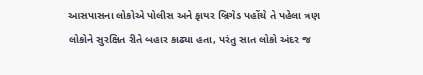આસપાસના લોકોએ પોલીસ અને ફાયર બ્રિગેડ પહોંચે તે પહેલા ત્રણ લોકોને સુરક્ષિત રીતે બહાર કાઢ્યા હતા, પરંતુ સાત લોકો અંદર જ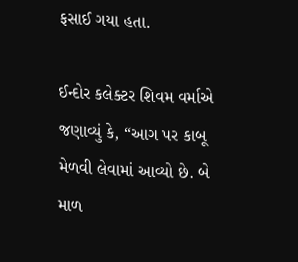ફસાઈ ગયા હતા.

ઈન્દોર કલેક્ટર શિવમ વર્માએ જણાવ્યું કે, “આગ પર કાબૂ મેળવી લેવામાં આવ્યો છે. બે માળ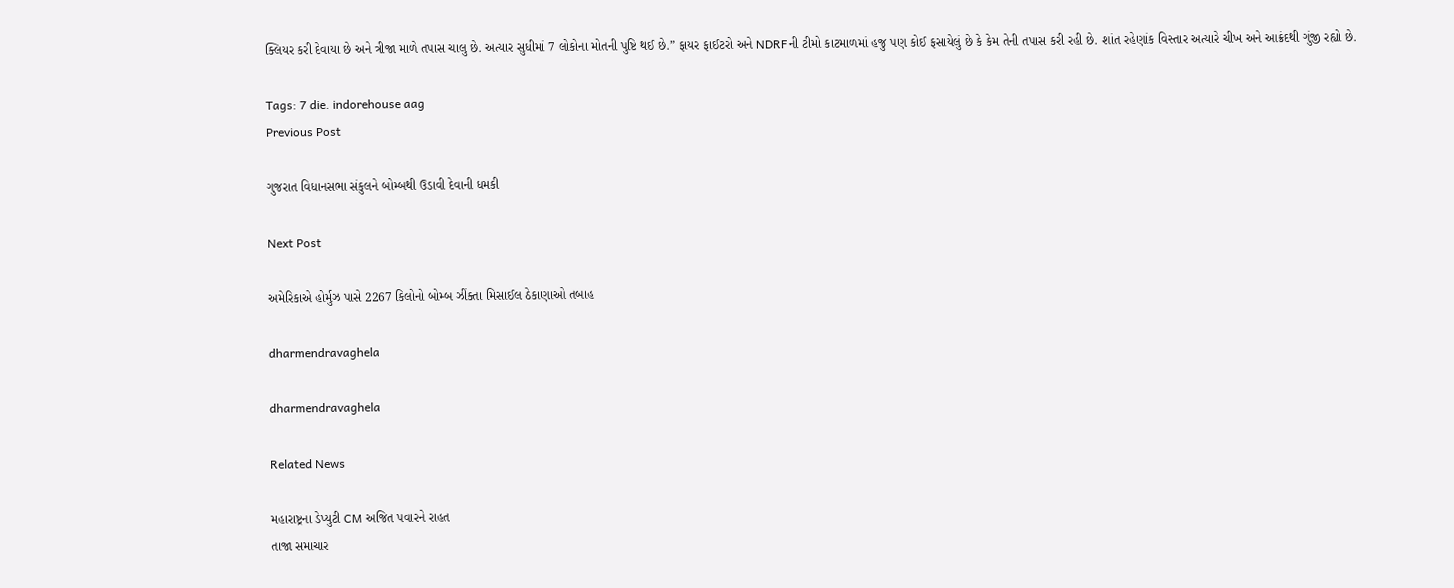ક્લિયર કરી દેવાયા છે અને ત્રીજા માળે તપાસ ચાલુ છે. અત્યાર સુધીમાં 7 લોકોના મોતની પુષ્ટિ થઈ છે.” ફાયર ફાઈટરો અને NDRFની ટીમો કાટમાળમાં હજુ પણ કોઈ ફસાયેલું છે કે કેમ તેની તપાસ કરી રહી છે. શાંત રહેણાંક વિસ્તાર અત્યારે ચીખ અને આક્રંદથી ગુંજી રહ્યો છે.

Tags: 7 die. indorehouse aag
Previous Post

ગુજરાત વિધાનસભા સંકુલને બોમ્બથી ઉડાવી દેવાની ધમકી

Next Post

અમેરિકાએ હોર્મુઝ પાસે 2267 કિલોનો બોમ્બ ઝીંક્તા મિસાઈલ ઠેકાણાઓ તબાહ

dharmendravaghela

dharmendravaghela

Related News

મહારાષ્ટ્રના ડેપ્યુટી CM અજિત પવારને રાહત
તાજા સમાચાર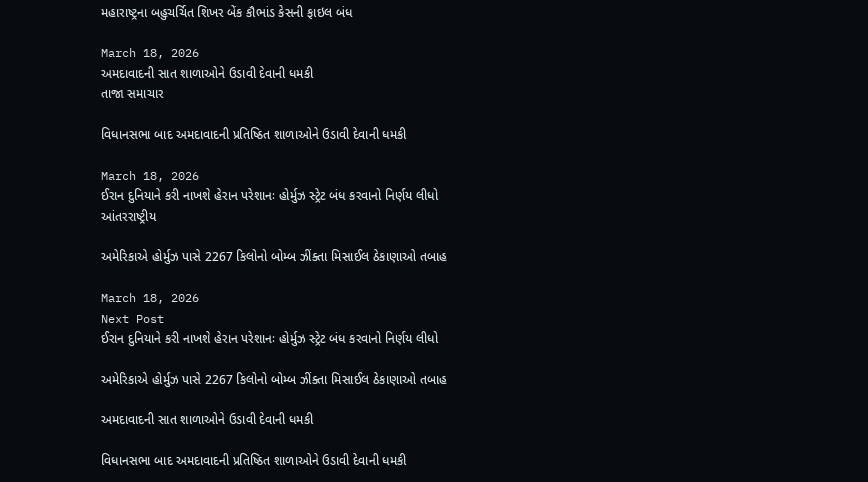મહારાષ્ટ્રના બહુચર્ચિત શિખર બેંક કૌભાંડ કેસની ફાઇલ બંધ

March 18, 2026
અમદાવાદની સાત શાળાઓને ઉડાવી દેવાની ધમકી
તાજા સમાચાર

વિધાનસભા બાદ અમદાવાદની પ્રતિષ્ઠિત શાળાઓને ઉડાવી દેવાની ધમકી

March 18, 2026
ઈરાન દુનિયાને કરી નાખશે હેરાન પરેશાનઃ હોર્મુઝ સ્ટ્રેટ બંધ કરવાનો નિર્ણય લીધો
આંતરરાષ્ટ્રીય

અમેરિકાએ હોર્મુઝ પાસે 2267 કિલોનો બોમ્બ ઝીંક્તા મિસાઈલ ઠેકાણાઓ તબાહ

March 18, 2026
Next Post
ઈરાન દુનિયાને કરી નાખશે હેરાન પરેશાનઃ હોર્મુઝ સ્ટ્રેટ બંધ કરવાનો નિર્ણય લીધો

અમેરિકાએ હોર્મુઝ પાસે 2267 કિલોનો બોમ્બ ઝીંક્તા મિસાઈલ ઠેકાણાઓ તબાહ

અમદાવાદની સાત શાળાઓને ઉડાવી દેવાની ધમકી

વિધાનસભા બાદ અમદાવાદની પ્રતિષ્ઠિત શાળાઓને ઉડાવી દેવાની ધમકી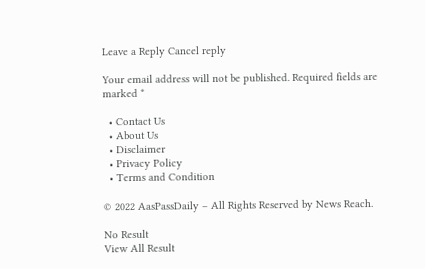Leave a Reply Cancel reply

Your email address will not be published. Required fields are marked *

  • Contact Us
  • About Us
  • Disclaimer
  • Privacy Policy
  • Terms and Condition

© 2022 AasPassDaily – All Rights Reserved by News Reach.

No Result
View All Result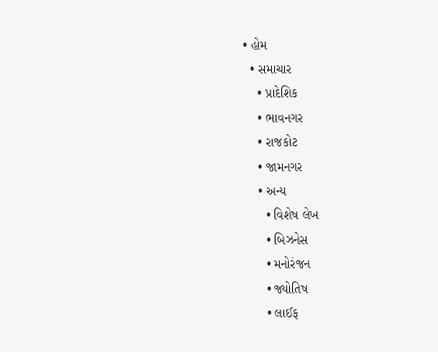• હોમ
  • સમાચાર
    • પ્રાદેશિક
    • ભાવનગર
    • રાજકોટ
    • જામનગર
    • અન્ય
      • વિશેષ લેખ
      • બિઝનેસ
      • મનોરંજન
      • જ્યોતિષ
      • લાઈફ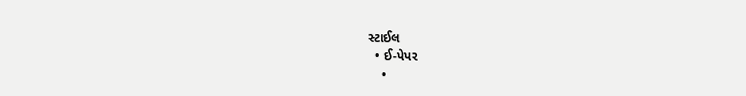સ્ટાઈલ
  • ઈ-પેપર
    •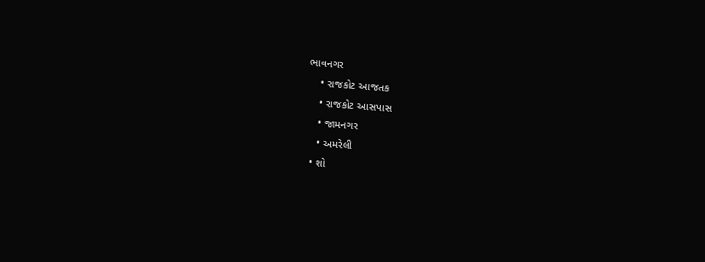ભાવનગર
    • રાજકોટ આજતક
    • રાજકોટ આસપાસ
    • જામનગર
    • અમરેલી
  • શો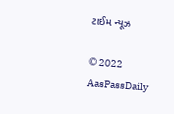ટાઈમ ન્યૂઝ

© 2022 AasPassDaily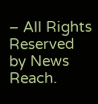– All Rights Reserved by News Reach.